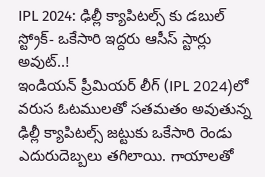IPL 2024: ఢిల్లీ క్యాపిటల్స్ కు డబుల్ స్ట్రోక్- ఒకేసారి ఇద్దరు ఆసీస్ స్టార్లు అవుట్..!
ఇండియన్ ప్రీమియర్ లీగ్ (IPL 2024)లో వరుస ఓటములతో సతమతం అవుతున్న ఢిల్లీ క్యాపిటల్స్ జట్టుకు ఒకేసారి రెండు ఎదురుదెబ్బలు తగిలాయి. గాయాలతో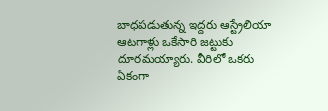బాధపడుతున్న ఇద్దరు ఆస్ట్రేలియా ఆటగాళ్లు ఒకేసారి జట్టుకు దూరమయ్యారు. వీరిలో ఒకరు ఏకంగా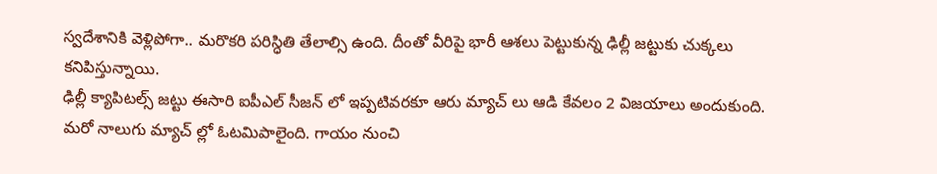స్వదేశానికి వెళ్లిపోగా.. మరొకరి పరిస్ధితి తేలాల్సి ఉంది. దీంతో వీరిపై భారీ ఆశలు పెట్టుకున్న ఢిల్లీ జట్టుకు చుక్కలు కనిపిస్తున్నాయి.
ఢిల్లీ క్యాపిటల్స్ జట్టు ఈసారి ఐపీఎల్ సీజన్ లో ఇప్పటివరకూ ఆరు మ్యాచ్ లు ఆడి కేవలం 2 విజయాలు అందుకుంది. మరో నాలుగు మ్యాచ్ ల్లో ఓటమిపాలైంది. గాయం నుంచి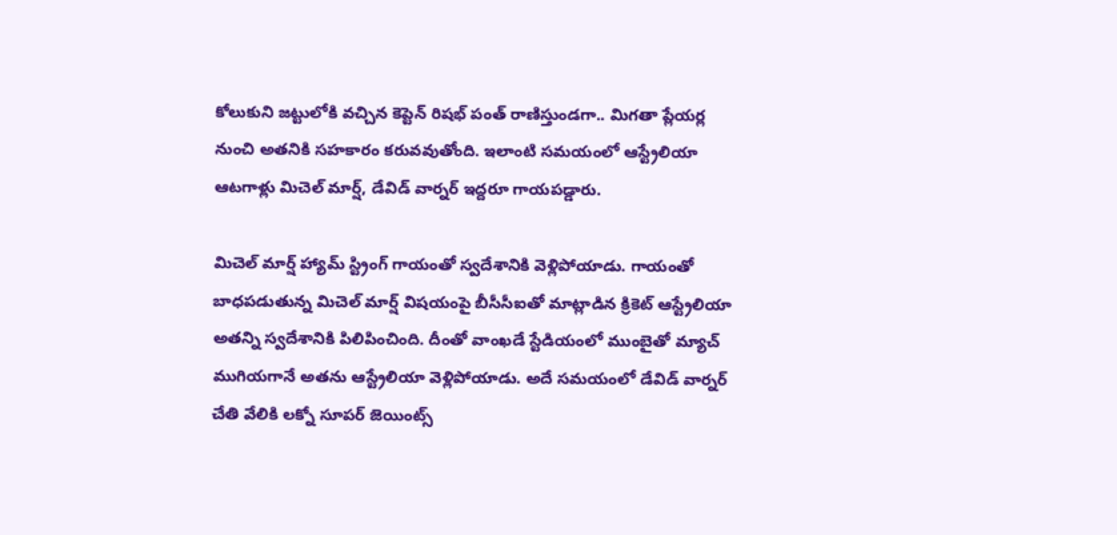కోలుకుని జట్టులోకి వచ్చిన కెప్టెన్ రిషభ్ పంత్ రాణిస్తుండగా.. మిగతా ప్లేయర్ల నుంచి అతనికి సహకారం కరువవుతోంది. ఇలాంటి సమయంలో ఆస్ట్రేలియా ఆటగాళ్లు మిచెల్ మార్ష్, డేవిడ్ వార్నర్ ఇద్దరూ గాయపడ్డారు.

మిచెల్ మార్ష్ హ్యామ్ స్ట్రింగ్ గాయంతో స్వదేశానికి వెళ్లిపోయాడు. గాయంతో బాధపడుతున్న మిచెల్ మార్ష్ విషయంపై బీసీసీఐతో మాట్లాడిన క్రికెట్ ఆస్ట్రేలియా అతన్ని స్వదేశానికి పిలిపించింది. దీంతో వాంఖడే స్టేడియంలో ముంబైతో మ్యాచ్ ముగియగానే అతను ఆస్ట్రేలియా వెళ్లిపోయాడు. అదే సమయంలో డేవిడ్ వార్నర్ చేతి వేలికి లక్నో సూపర్ జెయింట్స్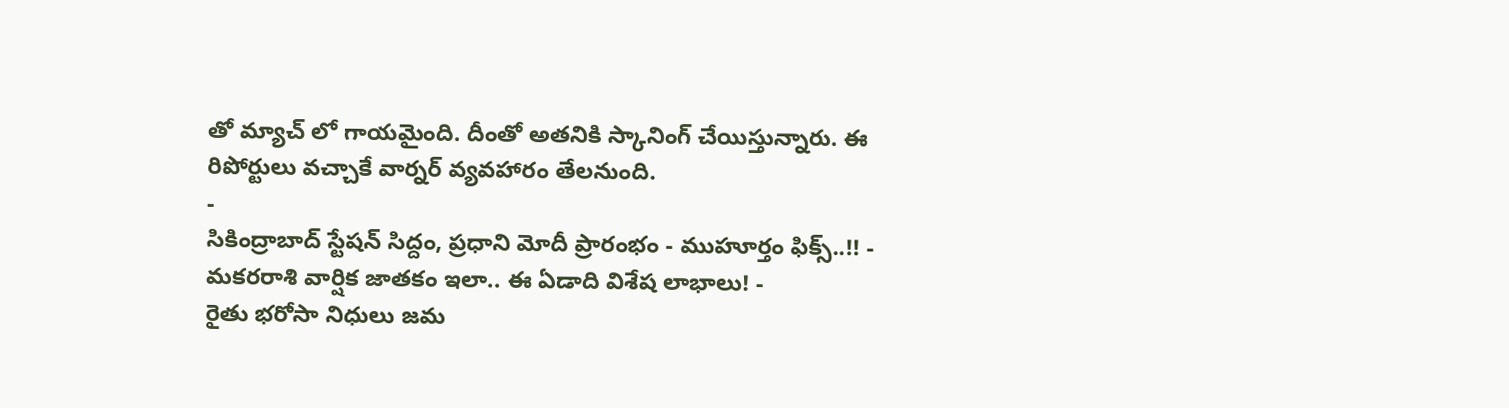తో మ్యాచ్ లో గాయమైంది. దీంతో అతనికి స్కానింగ్ చేయిస్తున్నారు. ఈ రిపోర్టులు వచ్చాకే వార్నర్ వ్యవహారం తేలనుంది.
-
సికింద్రాబాద్ స్టేషన్ సిద్దం, ప్రధాని మోదీ ప్రారంభం - ముహూర్తం ఫిక్స్..!! -
మకరరాశి వార్షిక జాతకం ఇలా.. ఈ ఏడాది విశేష లాభాలు! -
రైతు భరోసా నిధులు జమ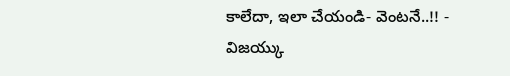కాలేదా, ఇలా చేయండి- వెంటనే..!! -
విజయ్కు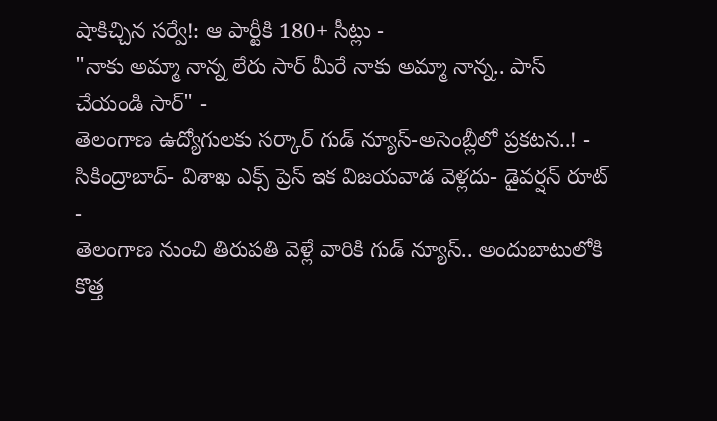షాకిచ్చిన సర్వే!: ఆ పార్టీకి 180+ సీట్లు -
"నాకు అమ్మా నాన్న లేరు సార్ మీరే నాకు అమ్మా నాన్న.. పాస్ చేయండి సార్" -
తెలంగాణ ఉద్యోగులకు సర్కార్ గుడ్ న్యూస్-అసెంబ్లీలో ప్రకటన..! -
సికింద్రాబాద్- విశాఖ ఎక్స్ ప్రెస్ ఇక విజయవాడ వెళ్లదు- డైవర్షన్ రూట్ -
తెలంగాణ నుంచి తిరుపతి వెళ్లే వారికి గుడ్ న్యూస్.. అందుబాటులోకి కొత్త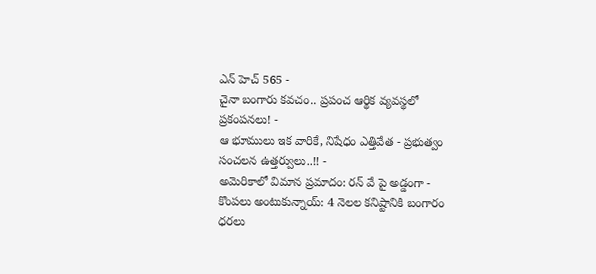ఎన్ హెచ్ 565 -
చైనా బంగారు కవచం.. ప్రపంచ ఆర్థిక వ్యవస్థలో ప్రకంపనలు! -
ఆ భూములు ఇక వారికే, నిషేధం ఎత్తివేత - ప్రభుత్వం సంచలన ఉత్తర్వులు..!! -
అమెరికాలో విమాన ప్రమాదం: రన్ వే పై అడ్డంగా -
కొంపలు అంటుకున్నాయ్: 4 నెలల కనిష్టానికి బంగారం ధరలు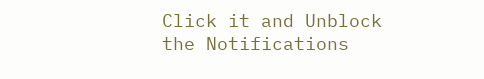Click it and Unblock the Notifications